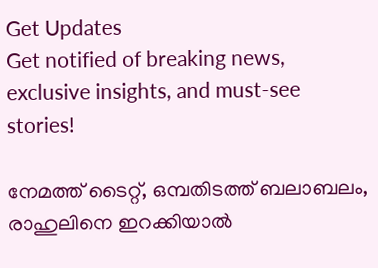Get Updates
Get notified of breaking news, exclusive insights, and must-see stories!

നേമത്ത് ടൈറ്റ്, ഒമ്പതിടത്ത് ബലാബലം, രാഹുലിനെ ഇറക്കിയാല്‍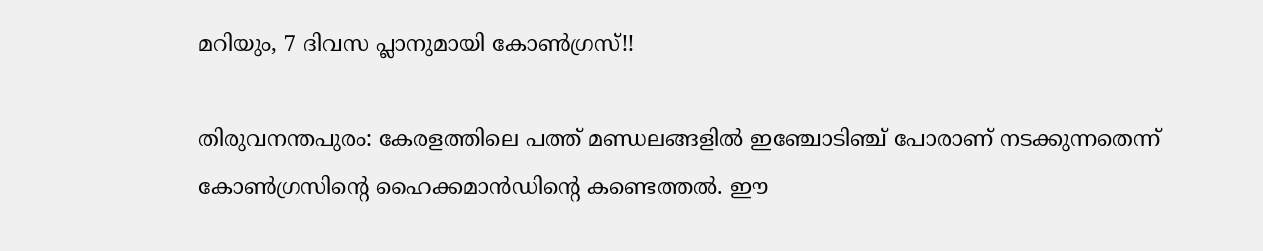മറിയും, 7 ദിവസ പ്ലാനുമായി കോണ്‍ഗ്രസ്!!

തിരുവനന്തപുരം: കേരളത്തിലെ പത്ത് മണ്ഡലങ്ങളില്‍ ഇഞ്ചോടിഞ്ച് പോരാണ് നടക്കുന്നതെന്ന് കോണ്‍ഗ്രസിന്റെ ഹൈക്കമാന്‍ഡിന്റെ കണ്ടെത്തല്‍. ഈ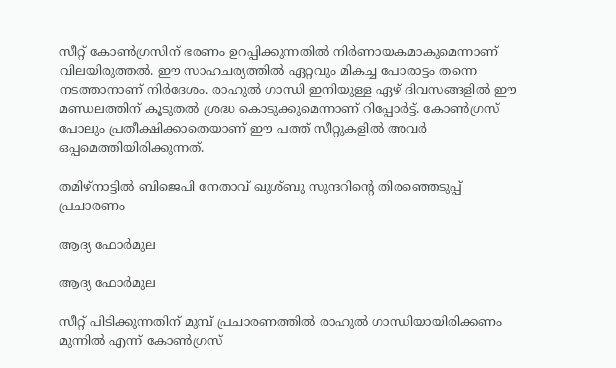സീറ്റ് കോണ്‍ഗ്രസിന് ഭരണം ഉറപ്പിക്കുന്നതില്‍ നിര്‍ണായകമാകുമെന്നാണ് വിലയിരുത്തല്‍. ഈ സാഹചര്യത്തില്‍ ഏറ്റവും മികച്ച പോരാട്ടം തന്നെ നടത്താനാണ് നിര്‍ദേശം. രാഹുല്‍ ഗാന്ധി ഇനിയുള്ള ഏഴ് ദിവസങ്ങളില്‍ ഈ മണ്ഡലത്തിന് കൂടുതല്‍ ശ്രദ്ധ കൊടുക്കുമെന്നാണ് റിപ്പോര്‍ട്ട്. കോണ്‍ഗ്രസ് പോലും പ്രതീക്ഷിക്കാതെയാണ് ഈ പത്ത് സീറ്റുകളില്‍ അവര്‍ ഒപ്പമെത്തിയിരിക്കുന്നത്.

തമിഴ്‌നാട്ടില്‍ ബിജെപി നേതാവ് ഖുശ്ബു സുന്ദറിന്റെ തിരഞ്ഞെടുപ്പ് പ്രചാരണം

ആദ്യ ഫോര്‍മുല

ആദ്യ ഫോര്‍മുല

സീറ്റ് പിടിക്കുന്നതിന് മുമ്പ് പ്രചാരണത്തില്‍ രാഹുല്‍ ഗാന്ധിയായിരിക്കണം മുന്നില്‍ എന്ന് കോണ്‍ഗ്രസ്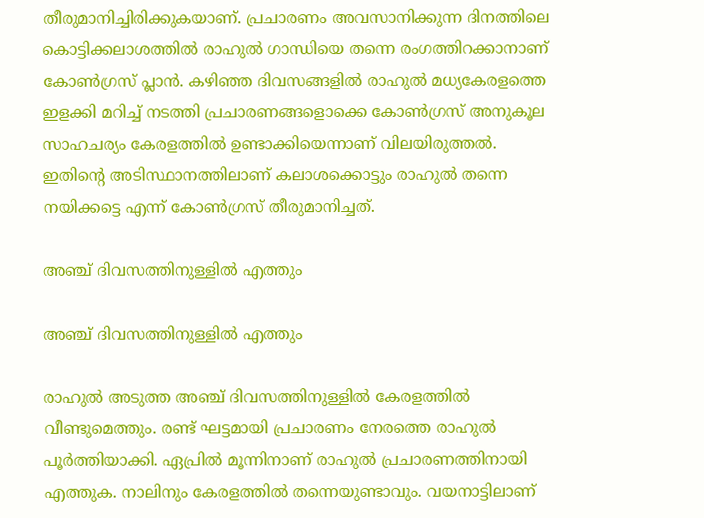തീരുമാനിച്ചിരിക്കുകയാണ്. പ്രചാരണം അവസാനിക്കുന്ന ദിനത്തിലെ കൊട്ടിക്കലാശത്തില്‍ രാഹുല്‍ ഗാന്ധിയെ തന്നെ രംഗത്തിറക്കാനാണ് കോണ്‍ഗ്രസ് പ്ലാന്‍. കഴിഞ്ഞ ദിവസങ്ങളില്‍ രാഹുല്‍ മധ്യകേരളത്തെ ഇളക്കി മറിച്ച് നടത്തി പ്രചാരണങ്ങളൊക്കെ കോണ്‍ഗ്രസ് അനുകൂല സാഹചര്യം കേരളത്തില്‍ ഉണ്ടാക്കിയെന്നാണ് വിലയിരുത്തല്‍. ഇതിന്റെ അടിസ്ഥാനത്തിലാണ് കലാശക്കൊട്ടും രാഹുല്‍ തന്നെ നയിക്കട്ടെ എന്ന് കോണ്‍ഗ്രസ് തീരുമാനിച്ചത്.

അഞ്ച് ദിവസത്തിനുള്ളില്‍ എത്തും

അഞ്ച് ദിവസത്തിനുള്ളില്‍ എത്തും

രാഹുല്‍ അടുത്ത അഞ്ച് ദിവസത്തിനുള്ളില്‍ കേരളത്തില്‍ വീണ്ടുമെത്തും. രണ്ട് ഘട്ടമായി പ്രചാരണം നേരത്തെ രാഹുല്‍ പൂര്‍ത്തിയാക്കി. ഏപ്രില്‍ മൂന്നിനാണ് രാഹുല്‍ പ്രചാരണത്തിനായി എത്തുക. നാലിനും കേരളത്തില്‍ തന്നെയുണ്ടാവും. വയനാട്ടിലാണ്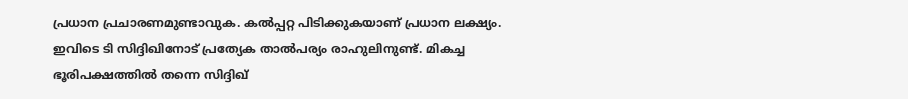പ്രധാന പ്രചാരണമുണ്ടാവുക. കല്‍പ്പറ്റ പിടിക്കുകയാണ് പ്രധാന ലക്ഷ്യം. ഇവിടെ ടി സിദ്ദിഖിനോട് പ്രത്യേക താല്‍പര്യം രാഹുലിനുണ്ട്. മികച്ച ഭൂരിപക്ഷത്തില്‍ തന്നെ സിദ്ദിഖ്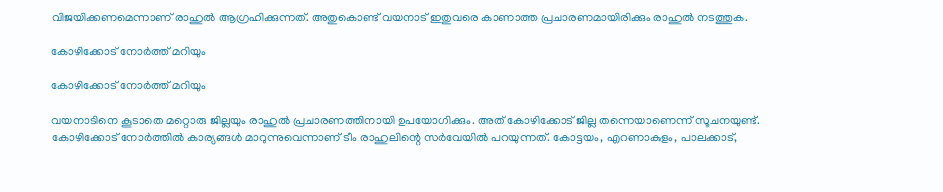വിജയിക്കണമെന്നാണ് രാഹുല്‍ ആഗ്രഹിക്കുന്നത്. അതുകൊണ്ട് വയനാട് ഇതുവരെ കാണാത്ത പ്രചാരണമായിരിക്കും രാഹുല്‍ നടത്തുക.

കോഴിക്കോട് നോര്‍ത്ത് മറിയും

കോഴിക്കോട് നോര്‍ത്ത് മറിയും

വയനാടിനെ കൂടാതെ മറ്റൊരു ജില്ലയും രാഹുല്‍ പ്രചാരണത്തിനായി ഉപയോഗിക്കും. അത് കോഴിക്കോട് ജില്ല തന്നെയാണെന്ന് സൂചനയുണ്ട്. കോഴിക്കോട് നോര്‍ത്തില്‍ കാര്യങ്ങള്‍ മാറുന്നുവെന്നാണ് ടീം രാഹുലിന്റെ സര്‍വേയില്‍ പറയുന്നത്. കോട്ടയം, എറണാകുളം, പാലക്കാട്,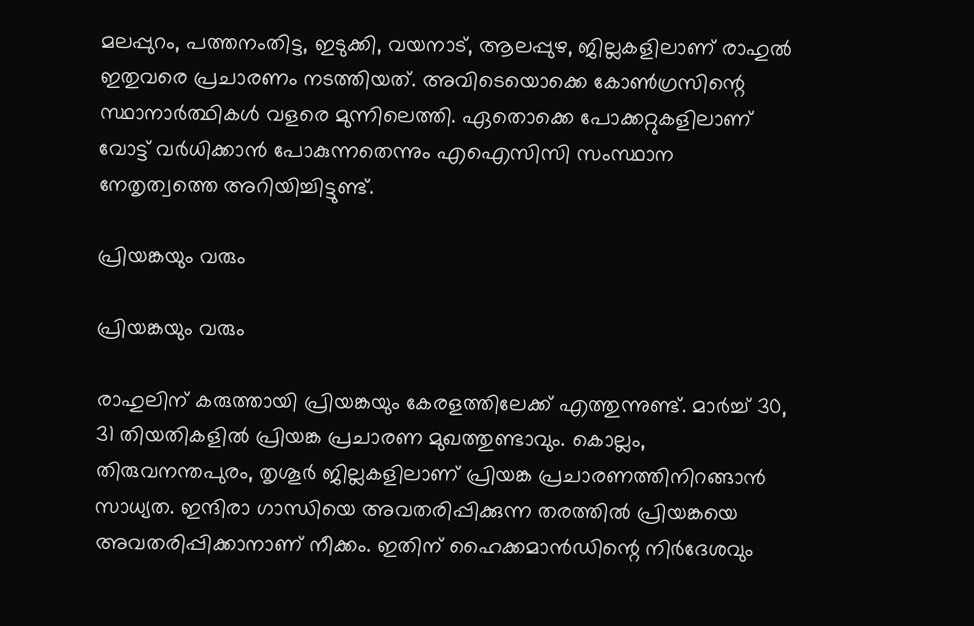മലപ്പുറം, പത്തനംതിട്ട, ഇടുക്കി, വയനാട്, ആലപ്പുഴ, ജില്ലകളിലാണ് രാഹുല്‍ ഇതുവരെ പ്രചാരണം നടത്തിയത്. അവിടെയൊക്കെ കോണ്‍ഗ്രസിന്റെ സ്ഥാനാര്‍ത്ഥികള്‍ വളരെ മുന്നിലെത്തി. ഏതൊക്കെ പോക്കറ്റുകളിലാണ് വോട്ട് വര്‍ധിക്കാന്‍ പോകുന്നതെന്നും എഐസിസി സംസ്ഥാന നേതൃത്വത്തെ അറിയിച്ചിട്ടുണ്ട്.

പ്രിയങ്കയും വരും

പ്രിയങ്കയും വരും

രാഹുലിന് കരുത്തായി പ്രിയങ്കയും കേരളത്തിലേക്ക് എത്തുന്നുണ്ട്. മാര്‍ച്ച് 30, 31 തിയതികളില്‍ പ്രിയങ്ക പ്രചാരണ മുഖത്തുണ്ടാവും. കൊല്ലം, തിരുവനന്തപുരം, തൃശൂര്‍ ജില്ലകളിലാണ് പ്രിയങ്ക പ്രചാരണത്തിനിറങ്ങാന്‍ സാധ്യത. ഇന്ദിരാ ഗാന്ധിയെ അവതരിപ്പിക്കുന്ന തരത്തില്‍ പ്രിയങ്കയെ അവതരിപ്പിക്കാനാണ് നീക്കം. ഇതിന് ഹൈക്കമാന്‍ഡിന്റെ നിര്‍ദേശവും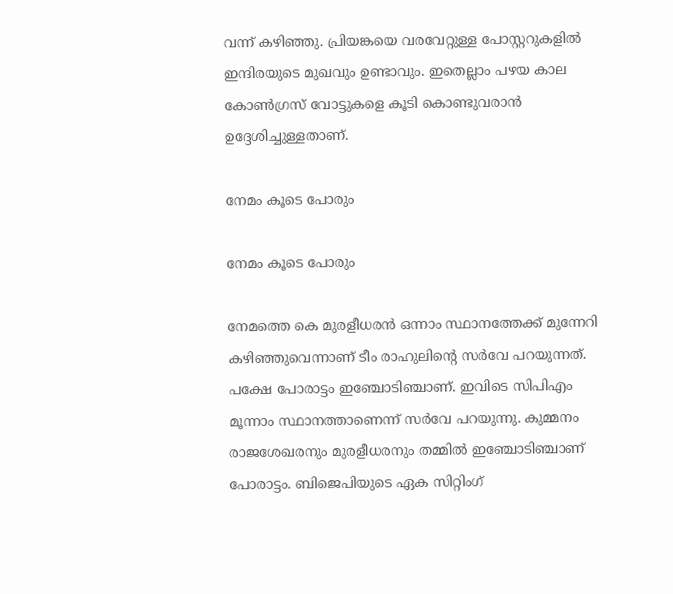വന്ന് കഴിഞ്ഞു. പ്രിയങ്കയെ വരവേറ്റുള്ള പോസ്റ്ററുകളില്‍ ഇന്ദിരയുടെ മുഖവും ഉണ്ടാവും. ഇതെല്ലാം പഴയ കാല കോണ്‍ഗ്രസ് വോട്ടുകളെ കൂടി കൊണ്ടുവരാന്‍ ഉദ്ദേശിച്ചുള്ളതാണ്.

നേമം കൂടെ പോരും

നേമം കൂടെ പോരും

നേമത്തെ കെ മുരളീധരന്‍ ഒന്നാം സ്ഥാനത്തേക്ക് മുന്നേറി കഴിഞ്ഞുവെന്നാണ് ടീം രാഹുലിന്റെ സര്‍വേ പറയുന്നത്. പക്ഷേ പോരാട്ടം ഇഞ്ചോടിഞ്ചാണ്. ഇവിടെ സിപിഎം മൂന്നാം സ്ഥാനത്താണെന്ന് സര്‍വേ പറയുന്നു. കുമ്മനം രാജശേഖരനും മുരളീധരനും തമ്മില്‍ ഇഞ്ചോടിഞ്ചാണ് പോരാട്ടം. ബിജെപിയുടെ ഏക സിറ്റിംഗ്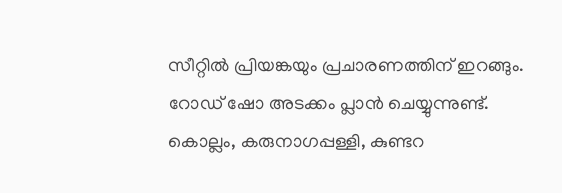സീറ്റില്‍ പ്രിയങ്കയും പ്രചാരണത്തിന് ഇറങ്ങും. റോഡ് ഷോ അടക്കം പ്ലാന്‍ ചെയ്യുന്നുണ്ട്. കൊല്ലം, കരുനാഗപ്പള്ളി, കുണ്ടറ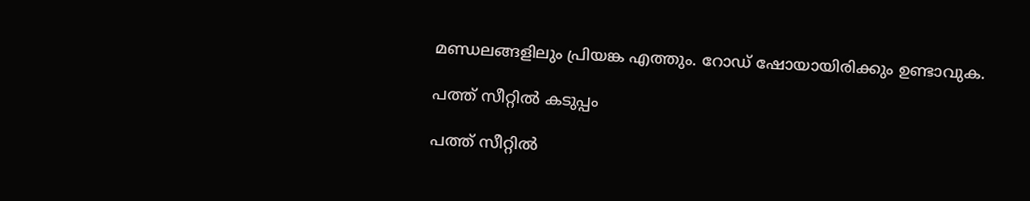മണ്ഡലങ്ങളിലും പ്രിയങ്ക എത്തും. റോഡ് ഷോയായിരിക്കും ഉണ്ടാവുക.

പത്ത് സീറ്റില്‍ കടുപ്പം

പത്ത് സീറ്റില്‍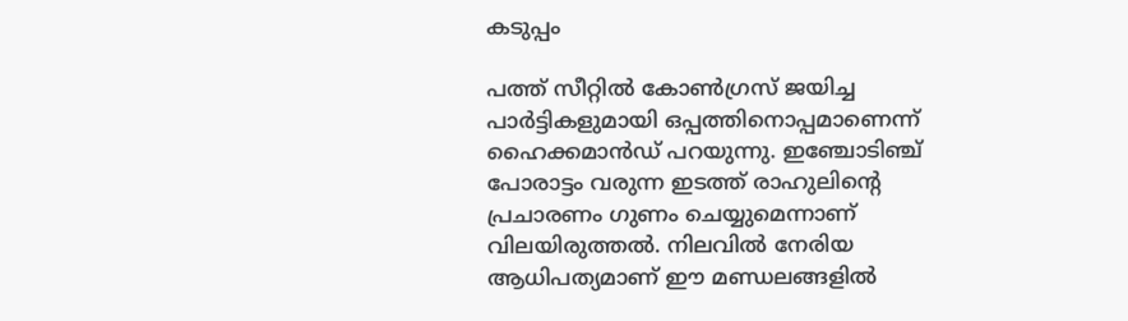കടുപ്പം

പത്ത് സീറ്റില്‍ കോണ്‍ഗ്രസ് ജയിച്ച പാര്‍ട്ടികളുമായി ഒപ്പത്തിനൊപ്പമാണെന്ന് ഹൈക്കമാന്‍ഡ് പറയുന്നു. ഇഞ്ചോടിഞ്ച് പോരാട്ടം വരുന്ന ഇടത്ത് രാഹുലിന്റെ പ്രചാരണം ഗുണം ചെയ്യുമെന്നാണ് വിലയിരുത്തല്‍. നിലവില്‍ നേരിയ ആധിപത്യമാണ് ഈ മണ്ഡലങ്ങളില്‍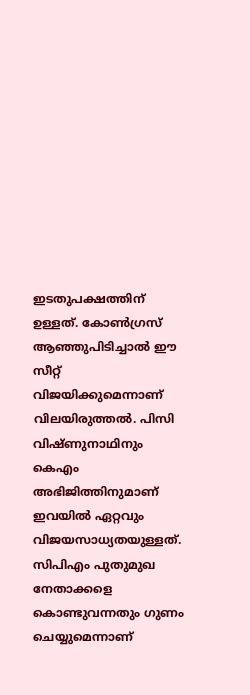ഇടതുപക്ഷത്തിന് ഉള്ളത്. കോണ്‍ഗ്രസ് ആഞ്ഞുപിടിച്ചാല്‍ ഈ സീറ്റ് വിജയിക്കുമെന്നാണ് വിലയിരുത്തല്‍. പിസി വിഷ്ണുനാഥിനും കെഎം അഭിജിത്തിനുമാണ് ഇവയില്‍ ഏറ്റവും വിജയസാധ്യതയുള്ളത്. സിപിഎം പുതുമുഖ നേതാക്കളെ കൊണ്ടുവന്നതും ഗുണം ചെയ്യുമെന്നാണ്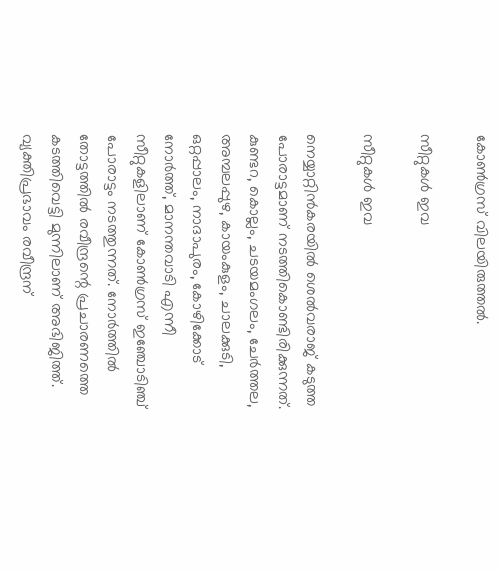കോണ്‍ഗ്രസ് വിലയിരുത്തല്‍.

സീറ്റുകള്‍ ഇവ

സീറ്റുകള്‍ ഇവ

നെയ്യാറ്റിന്‍കരയില്‍ ശെല്‍വരാജ് കടുത്ത പോരാട്ടമാണ് നടത്തികൊണ്ടിരിക്കുന്നത്. കുണ്ടറ, കൊല്ലം, ചടയമംഗലം, ചേര്‍ത്തല, അമ്പലപ്പുഴ, കായംകുളം, ചാലക്കുടി, ഒറ്റപ്പാലം, നാദാപുരം, കോഴിക്കോട് നോര്‍ത്ത്, മാനന്തവാടി എന്നീ സീറ്റുകളിലാണ് കോണ്‍ഗ്രസ് ഇഞ്ചോടിഞ്ച് പോരാട്ടം നടത്തുന്നത്. നോര്‍ത്തില്‍ തോട്ടത്തില്‍ രവീന്ദ്രന്റെ പ്രചാരണത്തെ കടത്തിവെട്ടി മുന്നിലാണ് അഭിജിത്ത്. വ്യക്തിപ്രഭാവം രവീന്ദ്രന്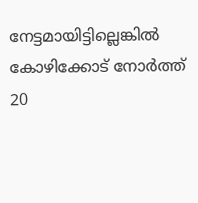നേട്ടമായിട്ടില്ലെങ്കില്‍ കോഴിക്കോട് നോര്‍ത്ത് 20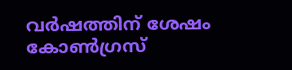വര്‍ഷത്തിന് ശേഷം കോണ്‍ഗ്രസ്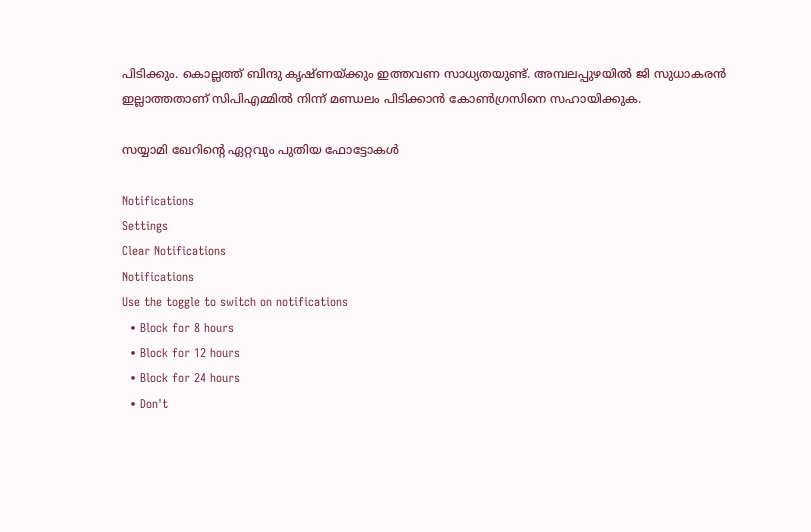പിടിക്കും. കൊല്ലത്ത് ബിന്ദു കൃഷ്ണയ്ക്കും ഇത്തവണ സാധ്യതയുണ്ട്. അമ്പലപ്പുഴയില്‍ ജി സുധാകരന്‍ ഇല്ലാത്തതാണ് സിപിഎമ്മില്‍ നിന്ന് മണ്ഡലം പിടിക്കാന്‍ കോണ്‍ഗ്രസിനെ സഹായിക്കുക.

സയ്യാമി ഖേറിന്റെ ഏറ്റവും പുതിയ ഫോട്ടോകള്‍

Notifications
Settings
Clear Notifications
Notifications
Use the toggle to switch on notifications
  • Block for 8 hours
  • Block for 12 hours
  • Block for 24 hours
  • Don't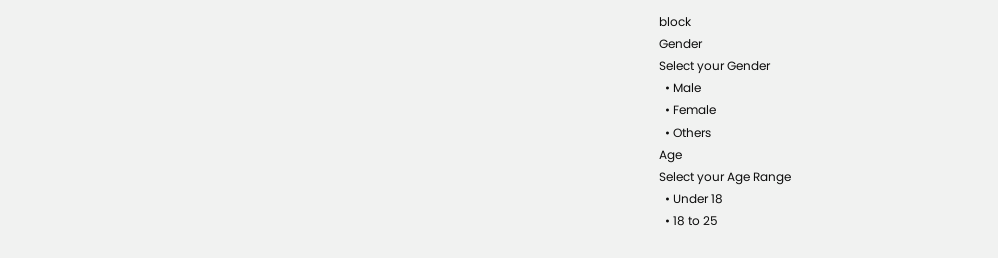block
Gender
Select your Gender
  • Male
  • Female
  • Others
Age
Select your Age Range
  • Under 18
  • 18 to 25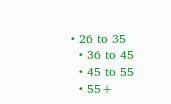• 26 to 35
  • 36 to 45
  • 45 to 55
  • 55+